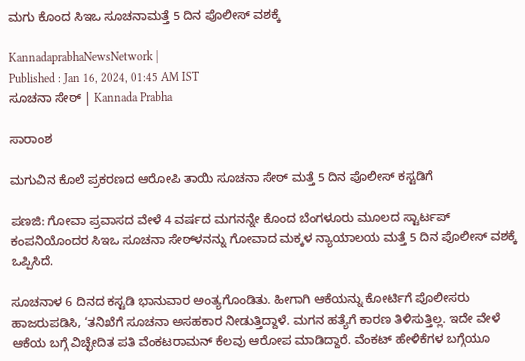ಮಗು ಕೊಂದ ಸಿಇಒ ಸೂಚನಾಮತ್ತೆ 5 ದಿನ ಪೊಲೀಸ್‌ ವಶಕ್ಕೆ

KannadaprabhaNewsNetwork |
Published : Jan 16, 2024, 01:45 AM IST
ಸೂಚನಾ ಸೇಠ್‌ | Kannada Prabha

ಸಾರಾಂಶ

ಮಗುವಿನ ಕೊಲೆ ಪ್ರಕರಣದ ಆರೋಪಿ ತಾಯಿ ಸೂಚನಾ ಸೇಠ್‌ ಮತ್ತೆ 5 ದಿನ ಪೊಲೀಸ್‌ ಕಸ್ಟಡಿಗೆ

ಪಣಜಿ: ಗೋವಾ ಪ್ರವಾಸದ ವೇಳೆ 4 ವರ್ಷದ ಮಗನನ್ನೇ ಕೊಂದ ಬೆಂಗಳೂರು ಮೂಲದ ಸ್ಟಾರ್ಟಪ್‌ ಕಂಪನಿಯೊಂದರ ಸಿಇಒ ಸೂಚನಾ ಸೇಠ್‌ಳನನ್ನು ಗೋವಾದ ಮಕ್ಕಳ ನ್ಯಾಯಾಲಯ ಮತ್ತೆ 5 ದಿನ ಪೊಲೀಸ್‌ ವಶಕ್ಕೆ ಒಪ್ಪಿಸಿದೆ.

ಸೂಚನಾಳ 6 ದಿನದ ಕಸ್ಟಡಿ ಭಾನುವಾರ ಅಂತ್ಯಗೊಂಡಿತು. ಹೀಗಾಗಿ ಆಕೆಯನ್ನು ಕೋರ್ಟಿಗೆ ಪೊಲೀಸರು ಹಾಜರುಪಡಿಸಿ, ‘ತನಿಖೆಗೆ ಸೂಚನಾ ಅಸಹಕಾರ ನೀಡುತ್ತಿದ್ದಾಳೆ. ಮಗನ ಹತ್ಯೆಗೆ ಕಾರಣ ತಿಳಿಸುತ್ತಿಲ್ಲ. ಇದೇ ವೇಳೆ ಆಕೆಯ ಬಗ್ಗೆ ವಿಚ್ಛೇದಿತ ಪತಿ ವೆಂಕಟರಾಮನ್‌ ಕೆಲವು ಆರೋಪ ಮಾಡಿದ್ದಾರೆ. ವೆಂಕಟ್‌ ಹೇಳಿಕೆಗಳ ಬಗ್ಗೆಯೂ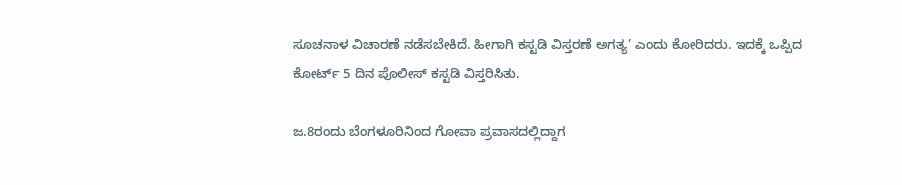ಸೂಚನಾಳ ವಿಚಾರಣೆ ನಡೆಸಬೇಕಿದೆ. ಹೀಗಾಗಿ ಕಸ್ಟಡಿ ವಿಸ್ತರಣೆ ಅಗತ್ಯ’ ಎಂದು ಕೋರಿದರು. ಇದಕ್ಕೆ ಒಪ್ಪಿದ ಕೋರ್ಟ್‌ 5 ದಿನ ಪೊಲೀಸ್‌ ಕಸ್ಟಡಿ ವಿಸ್ತರಿಸಿತು.

ಜ.8ರಂದು ಬೆಂಗಳೂರಿನಿಂದ ಗೋವಾ ಪ್ರವಾಸದಲ್ಲಿದ್ದಾಗ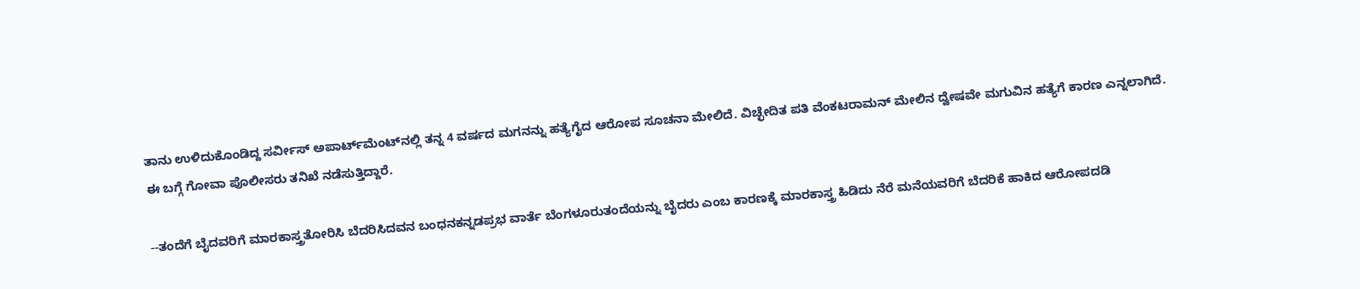ತಾನು ಉಳಿದುಕೊಂಡಿದ್ದ ಸರ್ವೀಸ್‌ ಅಪಾರ್ಟ್‌ಮೆಂಟ್‌ನಲ್ಲಿ ತನ್ನ 4 ವರ್ಷದ ಮಗನನ್ನು ಹತ್ಯೆಗೈದ ಆರೋಪ ಸೂಚನಾ ಮೇಲಿದೆ. ವಿಚ್ಛೇದಿತ ಪತಿ ವೆಂಕಟರಾಮನ್‌ ಮೇಲಿನ ದ್ವೇಷವೇ ಮಗುವಿನ ಹತ್ಯೆಗೆ ಕಾರಣ ಎನ್ನಲಾಗಿದೆ. ಈ ಬಗ್ಗೆ ಗೋವಾ ಪೊಲೀಸರು ತನಿಖೆ ನಡೆಸುತ್ತಿದ್ದಾರೆ.

--ತಂದೆಗೆ ಬೈದವರಿಗೆ ಮಾರಕಾಸ್ತ್ರತೋರಿಸಿ ಬೆದರಿಸಿದವನ ಬಂಧನಕನ್ನಡಪ್ರಭ ವಾರ್ತೆ ಬೆಂಗಳೂರುತಂದೆಯನ್ನು ಬೈದರು ಎಂಬ ಕಾರಣಕ್ಕೆ ಮಾರಕಾಸ್ತ್ರ ಹಿಡಿದು ನೆರೆ ಮನೆಯವರಿಗೆ ಬೆದರಿಕೆ ಹಾಕಿದ ಆರೋಪದಡಿ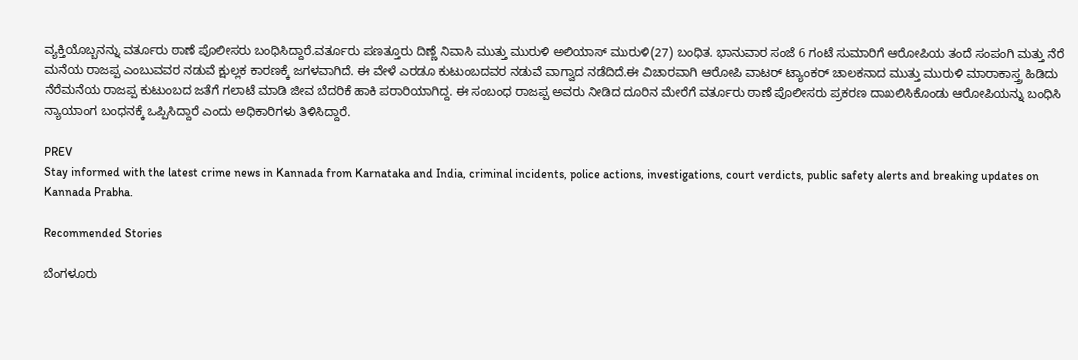ವ್ಯಕ್ತಿಯೊಬ್ಬನನ್ನು ವರ್ತೂರು ಠಾಣೆ ಪೊಲೀಸರು ಬಂಧಿಸಿದ್ದಾರೆ.ವರ್ತೂರು ಪಣತ್ತೂರು ದಿಣ್ಣೆ ನಿವಾಸಿ ಮುತ್ತು ಮುರುಳಿ ಅಲಿಯಾಸ್‌ ಮುರುಳಿ(27) ಬಂಧಿತ. ಭಾನುವಾರ ಸಂಜೆ 6 ಗಂಟೆ ಸುಮಾರಿಗೆ ಆರೋಪಿಯ ತಂದೆ ಸಂಪಂಗಿ ಮತ್ತು ನೆರೆ ಮನೆಯ ರಾಜಪ್ಪ ಎಂಬುವವರ ನಡುವೆ ಕ್ಷುಲ್ಲಕ ಕಾರಣಕ್ಕೆ ಜಗಳವಾಗಿದೆ. ಈ ವೇಳೆ ಎರಡೂ ಕುಟುಂಬದವರ ನಡುವೆ ವಾಗ್ವಾದ ನಡೆದಿದೆ.ಈ ವಿಚಾರವಾಗಿ ಆರೋಪಿ ವಾಟರ್‌ ಟ್ಯಾಂಕರ್‌ ಚಾಲಕನಾದ ಮುತ್ತು ಮುರುಳಿ ಮಾರಾಕಾಸ್ತ್ರ ಹಿಡಿದು ನೆರೆಮನೆಯ ರಾಜಪ್ಪ ಕುಟುಂಬದ ಜತೆಗೆ ಗಲಾಟೆ ಮಾಡಿ ಜೀವ ಬೆದರಿಕೆ ಹಾಕಿ ಪರಾರಿಯಾಗಿದ್ದ. ಈ ಸಂಬಂಧ ರಾಜಪ್ಪ ಅವರು ನೀಡಿದ ದೂರಿನ ಮೇರೆಗೆ ವರ್ತೂರು ಠಾಣೆ ಪೊಲೀಸರು ಪ್ರಕರಣ ದಾಖಲಿಸಿಕೊಂಡು ಆರೋಪಿಯನ್ನು ಬಂಧಿಸಿ ನ್ಯಾಯಾಂಗ ಬಂಧನಕ್ಕೆ ಒಪ್ಪಿಸಿದ್ದಾರೆ ಎಂದು ಅಧಿಕಾರಿಗಳು ತಿಳಿಸಿದ್ದಾರೆ.

PREV
Stay informed with the latest crime news in Kannada from Karnataka and India, criminal incidents, police actions, investigations, court verdicts, public safety alerts and breaking updates on Kannada Prabha.

Recommended Stories

ಬೆಂಗಳೂರು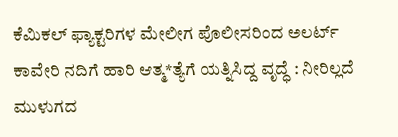ಕೆಮಿಕಲ್‌ ಫ್ಯಾಕ್ಟರಿಗಳ ಮೇಲೀಗ ಪೊಲೀಸರಿಂದ ಅಲರ್ಟ್‌
ಕಾವೇರಿ ನದಿಗೆ ಹಾರಿ ಆತ್ಮ*ತ್ಯೆಗೆ ಯತ್ನಿಸಿದ್ದ ವೃದ್ಧೆ : ನೀರಿಲ್ಲದೆ ಮುಳುಗದ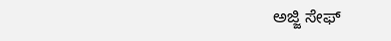ಅಜ್ಜಿ ಸೇಫ್